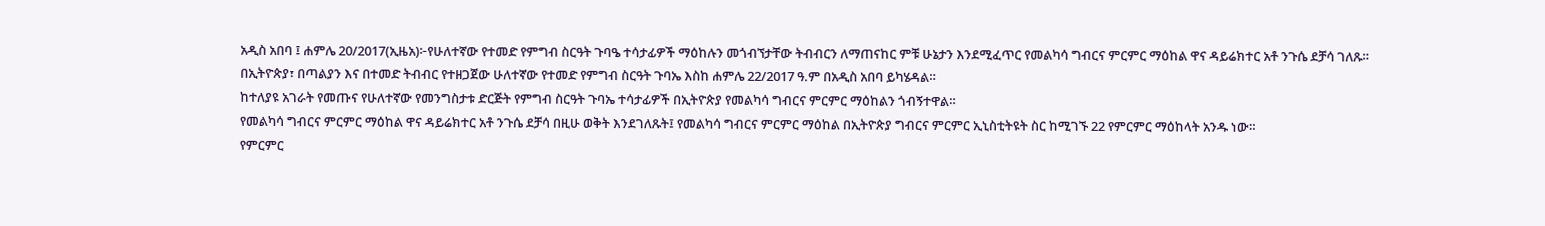አዲስ አበባ ፤ ሐምሌ 20/2017(ኢዜአ)፦የሁለተኛው የተመድ የምግብ ስርዓት ጉባዔ ተሳታፊዎች ማዕከሉን መጎብኘታቸው ትብብርን ለማጠናከር ምቹ ሁኔታን እንደሚፈጥር የመልካሳ ግብርና ምርምር ማዕከል ዋና ዳይሬክተር አቶ ንጉሴ ደቻሳ ገለጹ።
በኢትዮጵያ፣ በጣልያን እና በተመድ ትብብር የተዘጋጀው ሁለተኛው የተመድ የምግብ ስርዓት ጉባኤ እስከ ሐምሌ 22/2017 ዓ.ም በአዲስ አበባ ይካሄዳል።
ከተለያዩ አገራት የመጡና የሁለተኛው የመንግስታቱ ድርጅት የምግብ ስርዓት ጉባኤ ተሳታፊዎች በኢትዮጵያ የመልካሳ ግብርና ምርምር ማዕከልን ጎብኝተዋል።
የመልካሳ ግብርና ምርምር ማዕከል ዋና ዳይሬክተር አቶ ንጉሴ ደቻሳ በዚሁ ወቅት እንደገለጹት፤ የመልካሳ ግብርና ምርምር ማዕከል በኢትዮጵያ ግብርና ምርምር ኢኒስቲትዩት ስር ከሚገኙ 22 የምርምር ማዕከላት አንዱ ነው።
የምርምር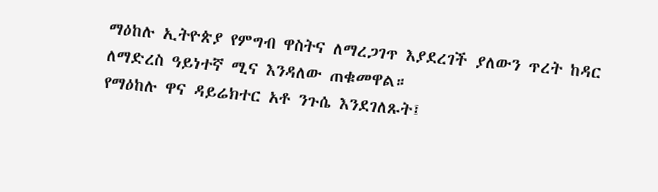ማዕከሉ ኢትዮጵያ የምግብ ዋስትና ለማረጋገጥ እያደረገች ያለውን ጥረት ከዳር ለማድረስ ዓይነተኛ ሚና እንዳለው ጠቁመዋል።
የማዕከሉ ዋና ዳይሬክተር አቶ ንጉሴ እንደገለጹት፤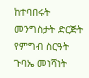ከተባበሩት መንግስታት ድርጅት የምግብ ስርዓት ጉባኤ መነሻነት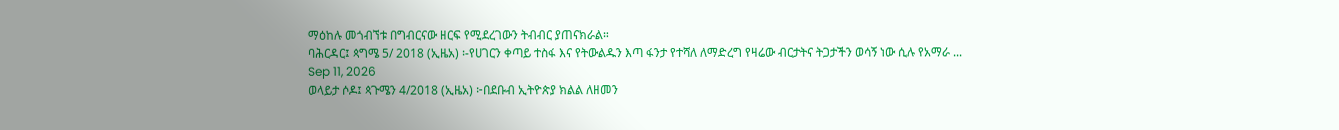ማዕከሉ መጎብኘቱ በግብርናው ዘርፍ የሚደረገውን ትብብር ያጠናክራል።
ባሕርዳር፤ ጳግሜ 5/ 2018 (ኢዜአ) ፡-የሀገርን ቀጣይ ተስፋ እና የትውልዱን እጣ ፋንታ የተሻለ ለማድረግ የዛሬው ብርታትና ትጋታችን ወሳኝ ነው ሲሉ የአማራ ...
Sep 11, 2026
ወላይታ ሶዶ፤ ጳጉሜን 4/2018 (ኢዜአ) ፦በደቡብ ኢትዮጵያ ክልል ለዘመን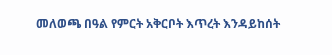መለወጫ በዓል የምርት አቅርቦት እጥረት እንዳይከሰት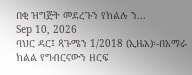በቂ ዝግጅት መደረጉን የክልሉ ን...
Sep 10, 2026
ባህር ዳር፤ ጳጉሜን 1/2018 (ኢዜአ)፡-በአማራ ክልል የግብርናውን ዘርፍ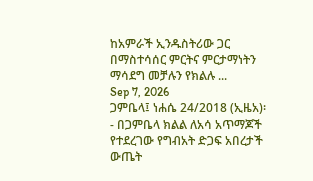ከአምራች ኢንዱስትሪው ጋር በማስተሳሰር ምርትና ምርታማነትን ማሳደግ መቻሉን የክልሉ ...
Sep 7, 2026
ጋምቤላ፤ ነሐሴ 24/2018 (ኢዜአ)፡- በጋምቤላ ክልል ለአሳ አጥማጆች የተደረገው የግብአት ድጋፍ አበረታች ውጤት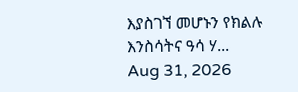እያስገኘ መሆኑን የክልሉ እንስሳትና ዓሳ ሃ...
Aug 31, 2026